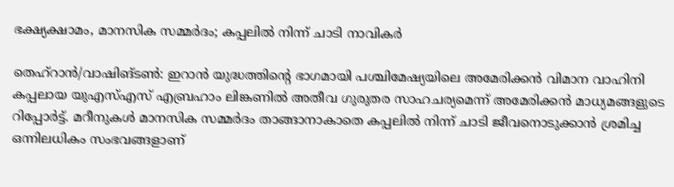ഭക്ഷ്യക്ഷാമം, മാനസിക സമ്മർദം; കപ്പലിൽ നിന്ന് ചാടി നാവികർ

തെഹ്റാൻ/വാഷിങ്ടൺ: ഇറാൻ യുദ്ധത്തിന്‍റെ ഭാഗമായി പശ്ചിമേഷ്യയിലെ അമേരിക്കൻ വിമാന വാഹിനി കപ്പലായ യുഎസ്എസ് എബ്രഹാം ലിങ്കണിൽ അതീവ ഗുരുതര സാഹചര്യമെന്ന് അമേരിക്കൻ മാധ്യമങ്ങളുടെ റിപ്പോർട്ട്. മറീനുകൾ മാനസിക സമ്മർദം താങ്ങാനാകാതെ കപ്പലിൽ നിന്ന് ചാടി ജീവനൊടുക്കാൻ ശ്രമിച്ച ഒന്നിലധികം സംഭവങ്ങളാണ്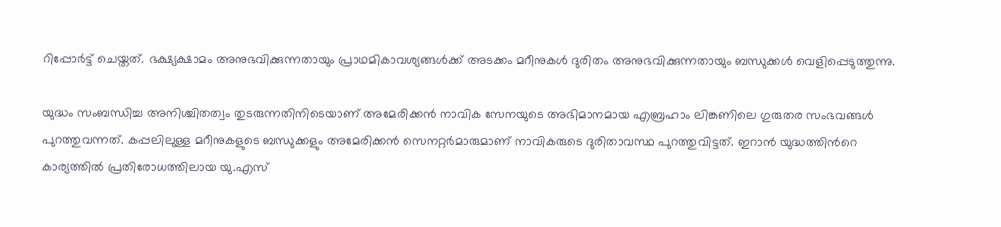റിപ്പോർട്ട് ചെയ്തത്. ഭക്ഷ്യക്ഷാമം അനുഭവിക്കുന്നതായും പ്രാഥമികാവശ്യങ്ങൾക്ക് അടക്കം മറീനുകൾ ദുരിതം അനുഭവിക്കുന്നതായും ബന്ധുക്കൾ വെളിപ്പെടുത്തുന്നു.

യുദ്ധം സംബന്ധിച്ച അനിശ്ചിതത്വം തുടരുന്നതിനിടെയാണ് അമേരിക്കൻ നാവിക സേനയുടെ അഭിമാനമായ എബ്രഹാം ലിങ്കണിലെ ഗുരുതര സംഭവങ്ങൾ പുറത്തുവന്നത്. കപ്പലിലുള്ള മറീനുകളുടെ ബന്ധുക്കളും അമേരിക്കൻ സെനറ്റർമാരുമാണ് നാവികരുടെ ദുരിതാവസ്ഥ പുറത്തുവിട്ടത്. ഇറാൻ യുദ്ധത്തിന്‍റെ കാര്യത്തിൽ പ്രതിരോധത്തിലായ യു.എസ്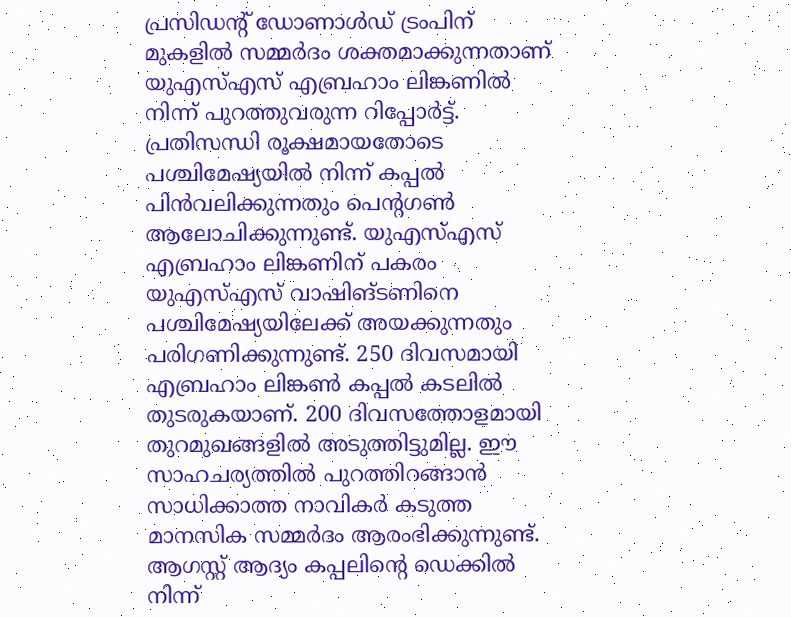പ്രസിഡന്‍റ് ഡോണാൾഡ് ട്രംപിന് മുകളിൽ സമ്മർദം ശക്തമാക്കുന്നതാണ് യുഎസ്എസ് എബ്രഹാം ലിങ്കണിൽ നിന്ന് പുറത്തുവരുന്ന റിപ്പോർട്ട്. പ്രതിസന്ധി രൂക്ഷമായതോടെ പശ്ചിമേഷ്യയിൽ നിന്ന് കപ്പൽ പിൻവലിക്കുന്നതും പെന്‍റഗൺ ആലോചിക്കുന്നുണ്ട്. യുഎസ്എസ് എബ്രഹാം ലിങ്കണിന് പകരം യുഎസ്എസ് വാഷിങ്ടണിനെ പശ്ചിമേഷ്യയിലേക്ക് അയക്കുന്നതും പരിഗണിക്കുന്നുണ്ട്. 250 ദിവസമായി എബ്രഹാം ലിങ്കൺ കപ്പൽ കടലിൽ തുടരുകയാണ്. 200 ദിവസത്തോളമായി തുറമുഖങ്ങളിൽ അടുത്തിട്ടുമില്ല. ഈ സാഹചര്യത്തിൽ പുറത്തിറങ്ങാൻ സാധിക്കാത്ത നാവികർ കടുത്ത മാനസിക സമ്മർദം ആരംഭിക്കുന്നുണ്ട്. ആഗസ്റ്റ് ആദ്യം കപ്പലിന്‍റെ ഡെക്കിൽ നിന്ന്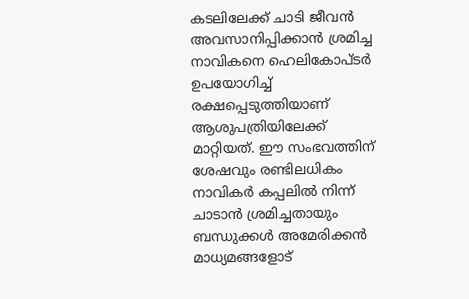കടലിലേക്ക് ചാടി ജീവൻ അവസാനിപ്പിക്കാൻ ശ്രമിച്ച നാവികനെ ഹെലികോപ്ടർ ഉപയോഗിച്ച് രക്ഷപ്പെടുത്തിയാണ് ആശുപത്രിയിലേക്ക് മാറ്റിയത്. ഈ സംഭവത്തിന് ശേഷവും രണ്ടിലധികം നാവികർ കപ്പലിൽ നിന്ന് ചാടാൻ ശ്രമിച്ചതായും ബന്ധുക്കൾ അമേരിക്കൻ മാധ്യമങ്ങളോട്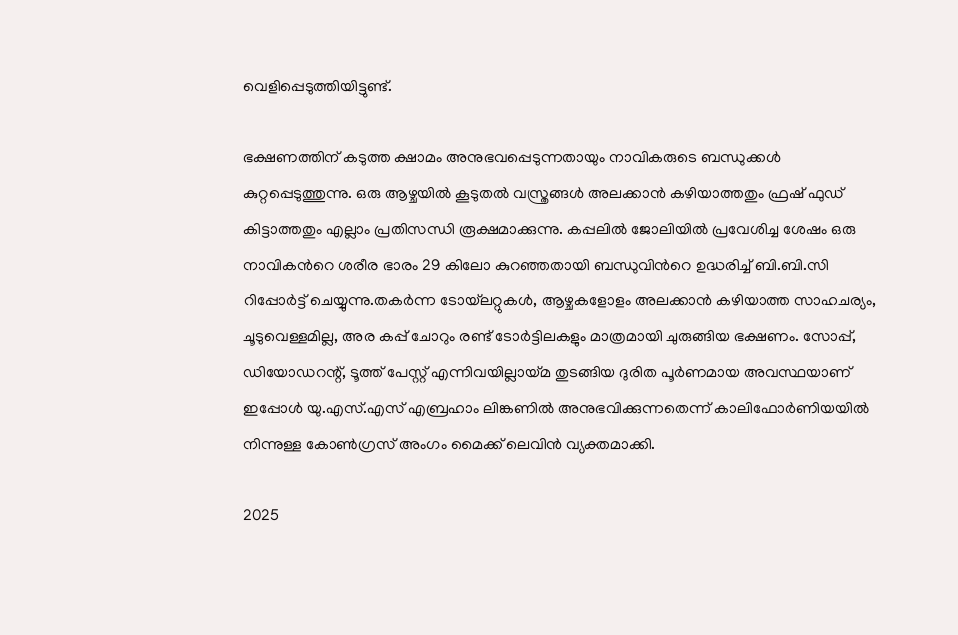വെളിപ്പെടുത്തിയിട്ടുണ്ട്.

ഭക്ഷണത്തിന് കടുത്ത ക്ഷാമം അനുഭവപ്പെടുന്നതായും നാവികരുടെ ബന്ധുക്കൾ കുറ്റപ്പെടുത്തുന്നു. ഒരു ആഴ്ചയിൽ കൂടുതൽ വസ്ത്രങ്ങൾ അലക്കാൻ കഴിയാത്തതും ഫ്രഷ് ഫുഡ് കിട്ടാത്തതും എല്ലാം പ്രതിസന്ധി രൂക്ഷമാക്കുന്നു. കപ്പലിൽ ജോലിയിൽ പ്രവേശിച്ച ശേഷം ഒരു നാവികന്‍റെ ശരീര ഭാരം 29 കിലോ കുറഞ്ഞതായി ബന്ധുവിന്‍റെ ഉദ്ധരിച്ച് ബി.ബി.സി റിപ്പോർട്ട് ചെയ്യുന്നു.തകർന്ന ടോയ്‌ലറ്റുകൾ, ആഴ്ചകളോളം അലക്കാൻ കഴിയാത്ത സാഹചര്യം, ചൂടുവെള്ളമില്ല, അര കപ്പ് ചോറും രണ്ട് ടോർട്ടിലകളും മാത്രമായി ചുരുങ്ങിയ ഭക്ഷണം. സോപ്പ്, ഡിയോഡറന്റ്, ടൂത്ത് പേസ്റ്റ് എന്നിവയില്ലായ്മ തുടങ്ങിയ ദുരിത പൂർണമായ അവസ്ഥയാണ് ഇപ്പോൾ യു.എസ്.എസ് എബ്രഹാം ലിങ്കണിൽ അനുഭവിക്കുന്നതെന്ന് കാലിഫോർണിയയിൽ നിന്നുള്ള കോൺഗ്രസ് അംഗം മൈക്ക് ലെവിൻ വ്യക്തമാക്കി.

2025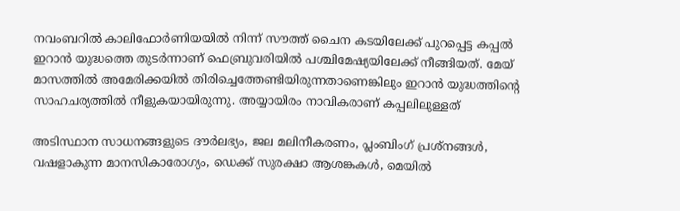നവംബറിൽ കാലിഫോർണിയയിൽ നിന്ന് സൗത്ത് ചൈന കടയിലേക്ക് പുറപ്പെട്ട കപ്പൽ ഇറാൻ യുദ്ധത്തെ തുടർന്നാണ് ഫെബ്രുവരിയിൽ പശ്ചിമേഷ്യയിലേക്ക് നീങ്ങിയത്. മേയ് മാസത്തിൽ അമേരിക്കയിൽ തിരിച്ചെത്തേണ്ടിയിരുന്നതാണെങ്കിലും ഇറാൻ യുദ്ധത്തിന്‍റെ സാഹചര്യത്തിൽ നീളുകയായിരുന്നു. അയ്യായിരം നാവികരാണ് കപ്പലിലുള്ളത്

അടിസ്ഥാന സാധനങ്ങളുടെ ദൗർലഭ്യം, ജല മലിനീകരണം, പ്ലംബിംഗ് പ്രശ്നങ്ങൾ, വഷളാകുന്ന മാനസികാരോഗ്യം, ഡെക്ക് സുരക്ഷാ ആശങ്കകൾ, മെയിൽ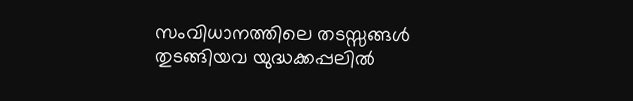സംവിധാനത്തിലെ തടസ്സങ്ങൾ തുടങ്ങിയവ യുദ്ധക്കപ്പലിൽ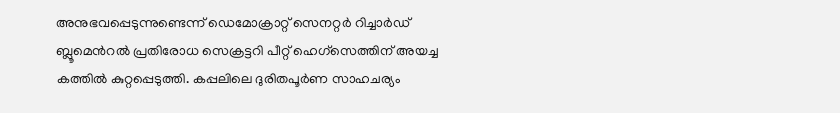അനുഭവപ്പെടുന്നുണ്ടെന്ന് ഡെമോക്രാറ്റ് സെനറ്റർ റിച്ചാർഡ് ബ്ലൂമെന്‍റൽ പ്രതിരോധ സെക്രട്ടറി പീറ്റ് ഹെഗ്സെത്തിന് അയച്ച കത്തിൽ കുറ്റപ്പെടുത്തി. കപ്പലിലെ ദുരിതപൂർണ സാഹചര്യം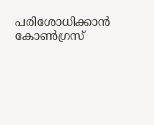പരിശോധിക്കാൻ കോൺഗ്രസ്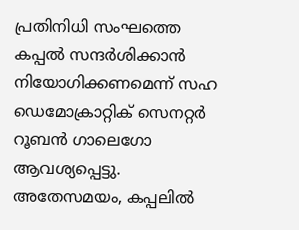പ്രതിനിധി സംഘത്തെ കപ്പൽ സന്ദർശിക്കാൻ നിയോഗിക്കണമെന്ന് സഹ ഡെമോക്രാറ്റിക് സെനറ്റർ റൂബൻ ഗാലെഗോ ആവശ്യപ്പെട്ടു. അതേസമയം, കപ്പലിൽ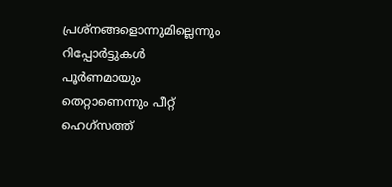പ്രശ്നങ്ങളൊന്നുമില്ലെന്നും റിപ്പോർട്ടുകൾ പൂർണമായും തെറ്റാണെന്നും പീറ്റ് ഹെഗ്സത്ത്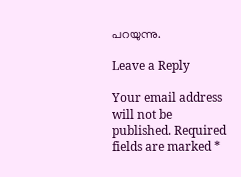പറയുന്നു.

Leave a Reply

Your email address will not be published. Required fields are marked *